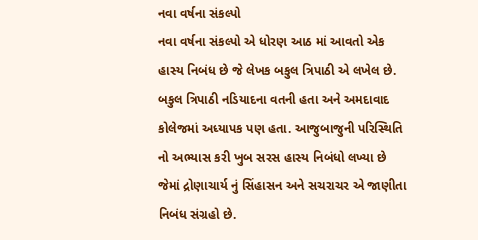નવા વર્ષના સંકલ્પો
નવા વર્ષના સંકલ્પો એ ધોરણ આઠ માં આવતો એક હાસ્ય નિબંધ છે જે લેખક બકુલ ત્રિપાઠી એ લખેલ છે. બકુલ ત્રિપાઠી નડિયાદના વતની હતા અને અમદાવાદ કોલેજમાં અધ્યાપક પણ હતા. આજુબાજુની પરિસ્થિતિ નો અભ્યાસ કરી ખુબ સરસ હાસ્ય નિબંધો લખ્યા છે જેમાં દ્રોણાચાર્ય નું સિંહાસન અને સચરાચર એ જાણીતા નિબંધ સંગ્રહો છે.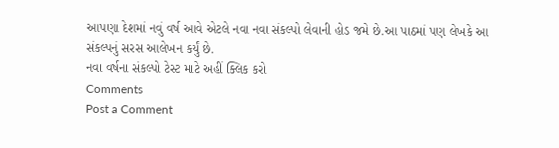આપણા દેશમાં નવું વર્ષ આવે એટલે નવા નવા સંકલ્પો લેવાની હોડ જમે છે.આ પાઠમાં પણ લેખકે આ સંકલ્પનું સરસ આલેખન કર્યું છે.
નવા વર્ષના સંકલ્પો ટેસ્ટ માટે અહીં ક્લિક કરો
Comments
Post a Comment